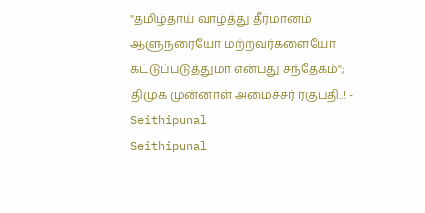''தமிழ்தாய் வாழ்த்து தீர்மானம் ஆளுநரையோ மற்றவர்களையோ கட்டுப்படுத்துமா என்பது சந்தேகம்''; திமுக முன்னாள் அமைச்சர் ரகுபதி..! - Seithipunal
Seithipunal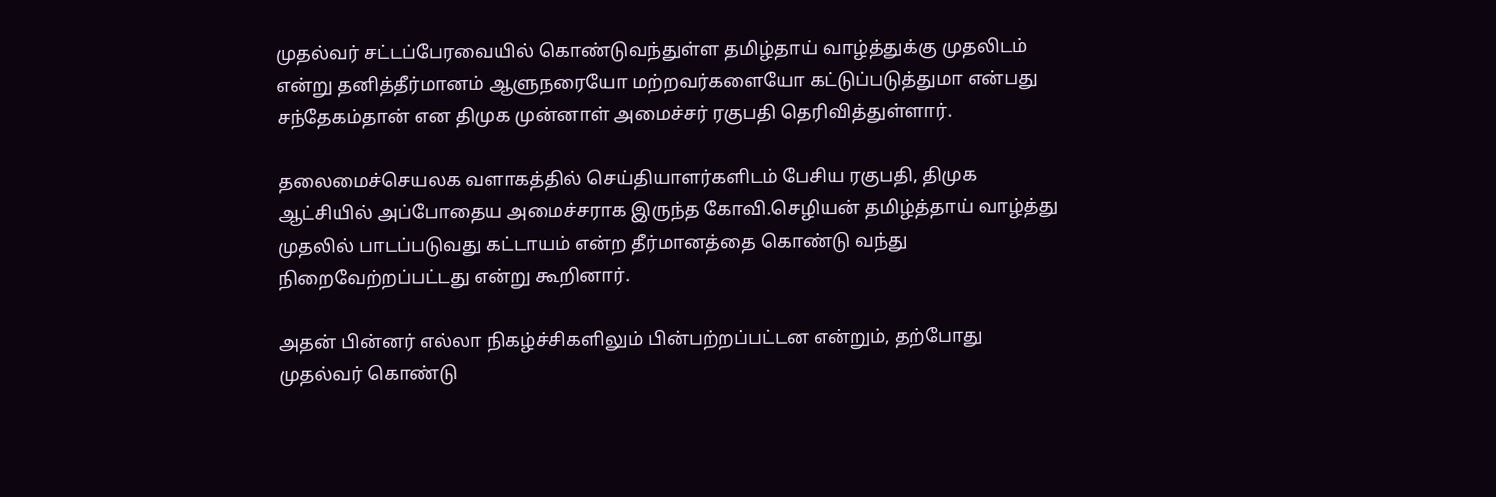முதல்வர் சட்டப்பேரவையில் கொண்டுவந்துள்ள தமிழ்தாய் வாழ்த்துக்கு முதலிடம் என்று தனித்தீர்மானம் ஆளுநரையோ மற்றவர்களையோ கட்டுப்படுத்துமா என்பது சந்தேகம்தான் என திமுக முன்னாள் அமைச்சர் ரகுபதி தெரிவித்துள்ளார்.

தலைமைச்செயலக வளாகத்தில் செய்தியாளர்களிடம் பேசிய ரகுபதி, திமுக ஆட்சியில் அப்போதைய அமைச்சராக இருந்த கோவி.செழியன் தமிழ்த்தாய் வாழ்த்து முதலில் பாடப்படுவது கட்டாயம் என்ற தீர்மானத்தை கொண்டு வந்து நிறைவேற்றப்பட்டது என்று கூறினார்.

அதன் பின்னர் எல்லா நிகழ்ச்சிகளிலும் பின்பற்றப்பட்டன என்றும், தற்போது முதல்வர் கொண்டு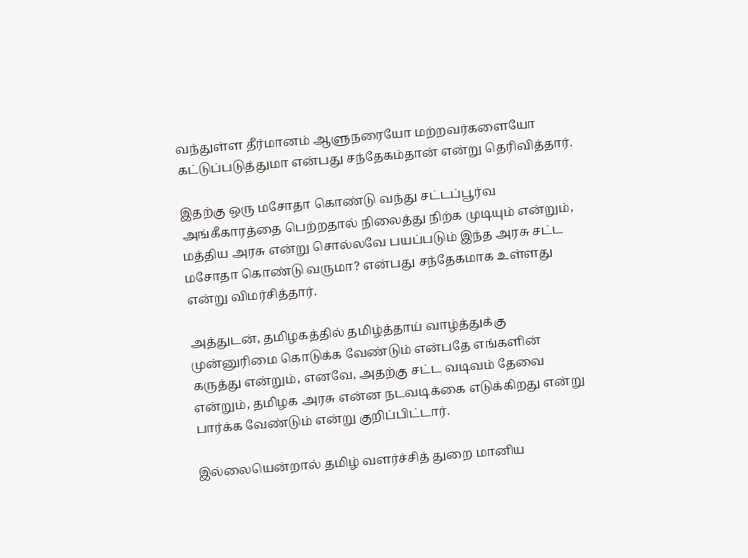வந்துள்ள தீர்மானம் ஆளுநரையோ மற்றவர்களையோ கட்டுப்படுத்துமா என்பது சந்தேகம்தான் என்று தெரிவித்தார்.

இதற்கு ஒரு மசோதா கொண்டு வந்து சட்டப்பூர்வ அங்கீகாரத்தை பெற்றதால் நிலைத்து நிற்க முடியும் என்றும், மத்திய அரசு என்று சொல்லவே பயப்படும் இந்த அரசு சட்ட மசோதா கொண்டு வருமா? என்பது சந்தேகமாக உள்ளது என்று விமர்சித்தார்.

அத்துடன், தமிழகத்தில் தமிழ்த்தாய் வாழ்த்துக்கு முன்னுரிமை கொடுக்க வேண்டும் என்பதே எங்களின் கருத்து என்றும், எனவே, அதற்கு சட்ட வடிவம் தேவை என்றும், தமிழக அரசு என்ன நடவடிக்கை எடுக்கிறது என்று பார்க்க வேண்டும் என்று குறிப்பிட்டார்.

இல்லையென்றால் தமிழ் வளர்ச்சித் துறை மானிய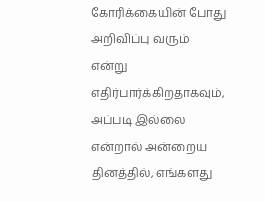கோரிக்கையின் போது அறிவிப்பு வரும் என்று எதிர்பார்க்கிறதாகவும், அப்படி இல்லை என்றால் அன்றைய தினத்தில், எங்களது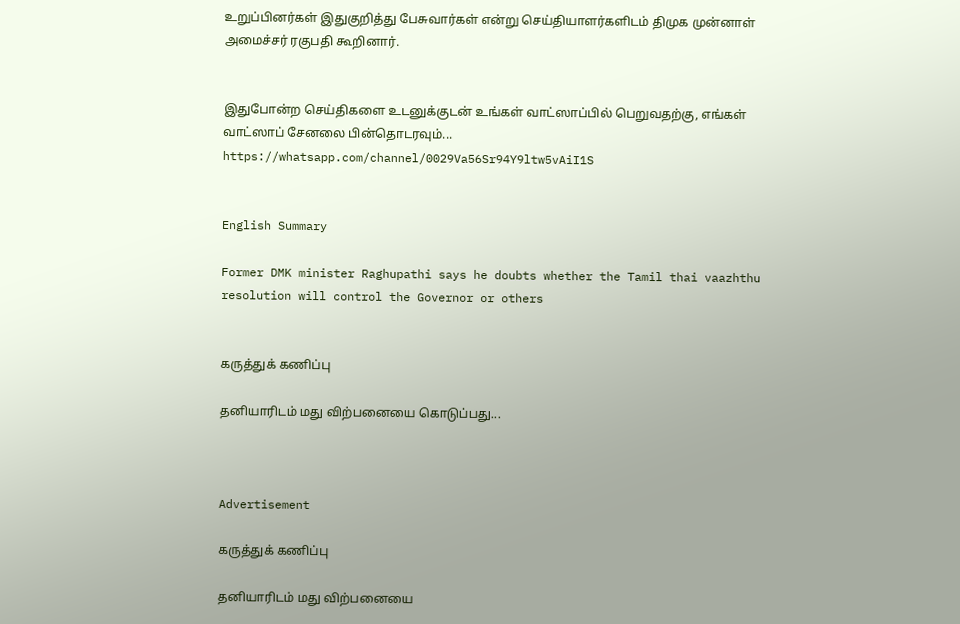உறுப்பினர்கள் இதுகுறித்து பேசுவார்கள் என்று செய்தியாளர்களிடம் திமுக முன்னாள் அமைச்சர் ரகுபதி கூறினார்.


இதுபோன்ற செய்திகளை உடனுக்குடன் உங்கள் வாட்ஸாப்பில் பெறுவதற்கு, எங்கள் வாட்ஸாப் சேனலை பின்தொடரவும்... https://whatsapp.com/channel/0029Va56Sr94Y9ltw5vAiI1S


English Summary

Former DMK minister Raghupathi says he doubts whether the Tamil thai vaazhthu resolution will control the Governor or others


கருத்துக் கணிப்பு

தனியாரிடம் மது விற்பனையை கொடுப்பது...



Advertisement

கருத்துக் கணிப்பு

தனியாரிடம் மது விற்பனையை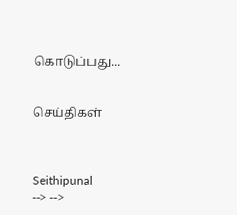கொடுப்பது...


செய்திகள்



Seithipunal
--> -->